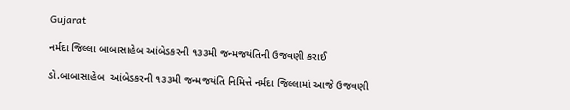Gujarat

નર્મદા જિલ્લા બાબાસાહેબ આંબેડકરની ૧૩૩મી જન્મજયંતિની ઉજવણી કરાઈ

ડો.બાબાસાહેબ  આંબેડકરની ૧૩૩મી જન્મજયંતિ નિમિત્તે નર્મદા જિલ્લામાં આજે ઉજવણી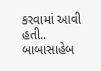કરવામાં આવી હતી.. બાબાસાહેબ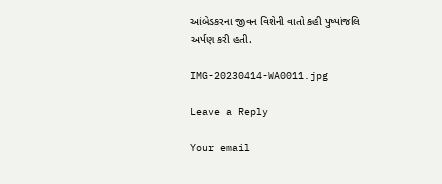આંબેડકરના જીવન વિશેની વાતો કહી પુષ્પાંજલિ અર્પણ કરી હતી.

IMG-20230414-WA0011.jpg

Leave a Reply

Your email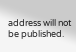address will not be published.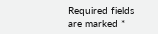Required fields are marked *